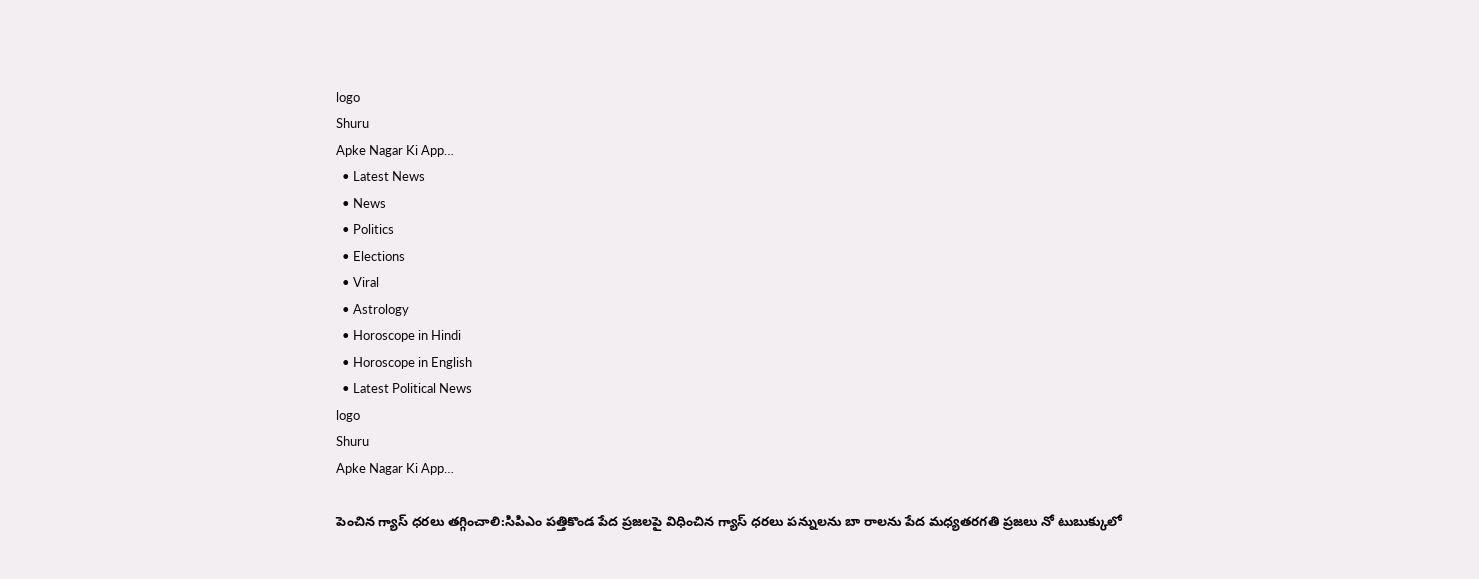logo
Shuru
Apke Nagar Ki App…
  • Latest News
  • News
  • Politics
  • Elections
  • Viral
  • Astrology
  • Horoscope in Hindi
  • Horoscope in English
  • Latest Political News
logo
Shuru
Apke Nagar Ki App…

పెంచిన గ్యాస్ ధరలు తగ్గించాలి:సిపిఎం పత్తికొండ పేద ప్రజలపై విధించిన గ్యాస్ ధరలు పన్నులను బా రాలను పేద మధ్యతరగతి ప్రజలు నో టుబుక్కులో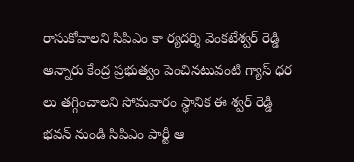రాసుకోవాలని సిపిఎం కా ర్యదర్శి వెంకటేశ్వర్ రెడ్డి అన్నారు కేంద్ర ప్రభుత్వం పెంచినటువంటి గ్యాస్ ధర లు తగ్గించాలని సోమవారం స్థానిక ఈ శ్వర్ రెడ్డి భవన్ నుండి సిపిఎం పార్టీ ఆ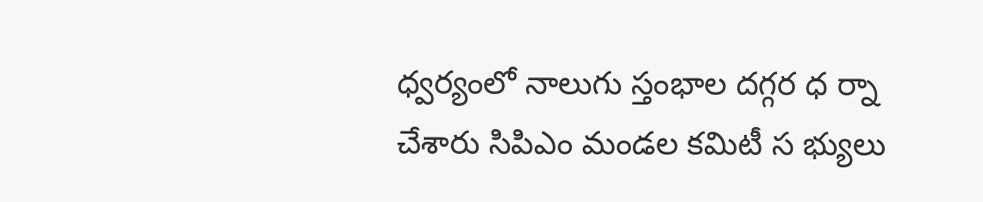ధ్వర్యంలో నాలుగు స్తంభాల దగ్గర ధ ర్నా చేశారు సిపిఎం మండల కమిటీ స భ్యులు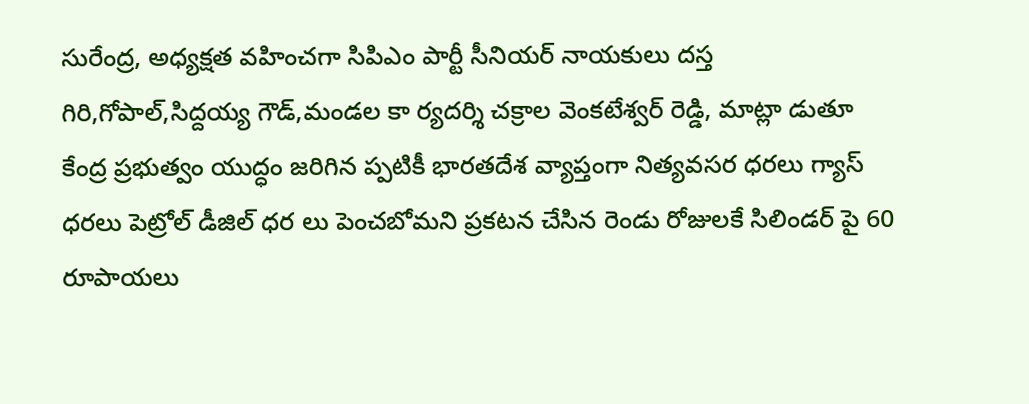సురేంద్ర, అధ్యక్షత వహించగా సిపిఎం పార్టీ సీనియర్ నాయకులు దస్త గిరి,గోపాల్,సిద్దయ్య గౌడ్,మండల కా ర్యదర్శి చక్రాల వెంకటేశ్వర్ రెడ్డి, మాట్లా డుతూ కేంద్ర ప్రభుత్వం యుద్ధం జరిగిన ప్పటికీ భారతదేశ వ్యాప్తంగా నిత్యవసర ధరలు గ్యాస్ ధరలు పెట్రోల్ డీజిల్ ధర లు పెంచబోమని ప్రకటన చేసిన రెండు రోజులకే సిలిండర్ పై 60 రూపాయలు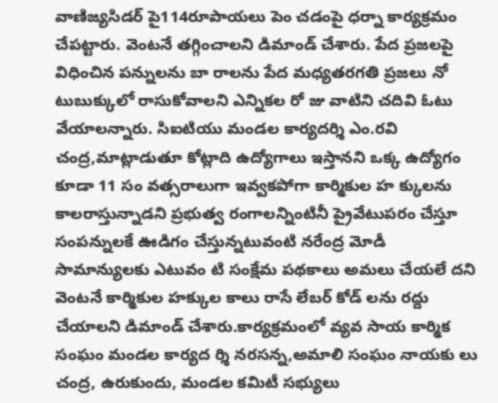వాణిజ్యసిడర్ పై114రూపాయలు పెం చడంపై ధర్నా కార్యక్రమం చేపట్టారు. వెంటనే తగ్గించాలని డిమాండ్ చేశారు. పేద ప్రజలపై విధించిన పన్నులను బా రాలను పేద మధ్యతరగతి ప్రజలు నో టుబుక్కులో రాసుకోవాలని ఎన్నికల రో జు వాటిని చదివి ఓటు వేయాలన్నారు. సిఐటియు మండల కార్యదర్శి ఎం.రవి చంద్ర,మాట్లాడుతూ కోట్లాది ఉద్యోగాలు ఇస్తానని ఒక్క ఉద్యోగం కూడా 11 సం వత్సరాలుగా ఇవ్వకపోగా కార్మికుల హ క్కులను కాలరాస్తున్నాడని ప్రభుత్వ రంగాలన్నింటినీ ప్రైవేటుపరం చేస్తూ సంపన్నులకే ఊడిగం చేస్తున్నటువంటి నరేంద్ర మోడీ సామాన్యులకు ఎటువం టి సంక్షేమ పథకాలు అమలు చేయలే దని వెంటనే కార్మికుల హక్కుల కాలు రాసే లేబర్ కోడ్ లను రద్దు చేయాలని డిమాండ్ చేశారు.కార్యక్రమంలో వ్యవ సాయ కార్మిక సంఘం మండల కార్యద ర్శి నరసన్న,అమాలి సంఘం నాయకు లు చంద్ర, ఉరుకుందు, మండల కమిటీ సభ్యులు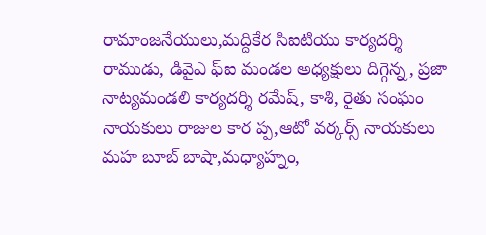రామాంజనేయులు,మద్దికేర సిఐటియు కార్యదర్శి రాముడు, డివైఎ ఫ్ఐ మండల అధ్యక్షులు దిగ్గెన్న, ప్రజా నాట్యమండలి కార్యదర్శి రమేష్, కాశి, రైతు సంఘం నాయకులు రాజుల కార ప్ప,ఆటో వర్కర్స్ నాయకులు మహ బూబ్ బాషా,మధ్యాహ్నం,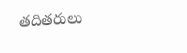తదితరులు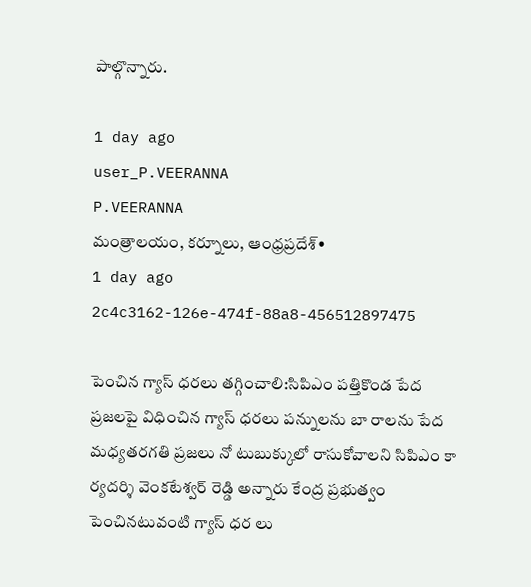పాల్గొన్నారు.

1 day ago
user_P.VEERANNA
P.VEERANNA
మంత్రాలయం, కర్నూలు, ఆంధ్రప్రదేశ్•
1 day ago
2c4c3162-126e-474f-88a8-456512897475

పెంచిన గ్యాస్ ధరలు తగ్గించాలి:సిపిఎం పత్తికొండ పేద ప్రజలపై విధించిన గ్యాస్ ధరలు పన్నులను బా రాలను పేద మధ్యతరగతి ప్రజలు నో టుబుక్కులో రాసుకోవాలని సిపిఎం కా ర్యదర్శి వెంకటేశ్వర్ రెడ్డి అన్నారు కేంద్ర ప్రభుత్వం పెంచినటువంటి గ్యాస్ ధర లు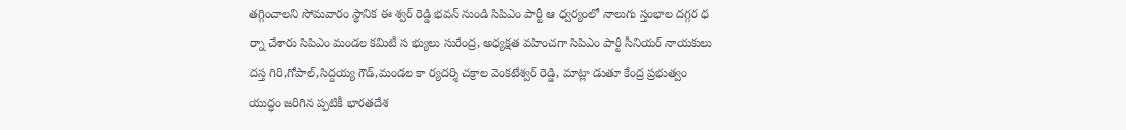తగ్గించాలని సోమవారం స్థానిక ఈ శ్వర్ రెడ్డి భవన్ నుండి సిపిఎం పార్టీ ఆ ధ్వర్యంలో నాలుగు స్తంభాల దగ్గర ధ ర్నా చేశారు సిపిఎం మండల కమిటీ స భ్యులు సురేంద్ర, అధ్యక్షత వహించగా సిపిఎం పార్టీ సీనియర్ నాయకులు దస్త గిరి,గోపాల్,సిద్దయ్య గౌడ్,మండల కా ర్యదర్శి చక్రాల వెంకటేశ్వర్ రెడ్డి, మాట్లా డుతూ కేంద్ర ప్రభుత్వం యుద్ధం జరిగిన ప్పటికీ భారతదేశ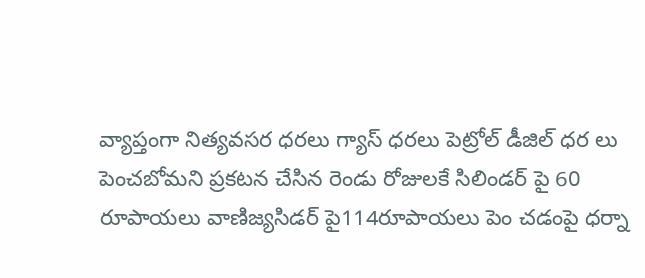వ్యాప్తంగా నిత్యవసర ధరలు గ్యాస్ ధరలు పెట్రోల్ డీజిల్ ధర లు పెంచబోమని ప్రకటన చేసిన రెండు రోజులకే సిలిండర్ పై 60 రూపాయలు వాణిజ్యసిడర్ పై114రూపాయలు పెం చడంపై ధర్నా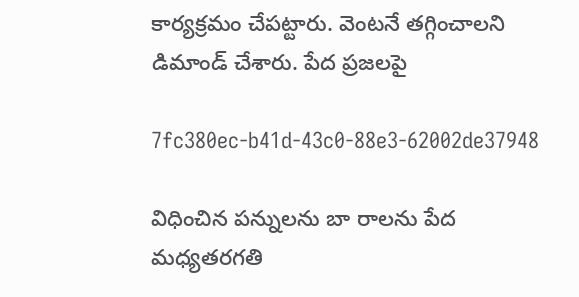కార్యక్రమం చేపట్టారు. వెంటనే తగ్గించాలని డిమాండ్ చేశారు. పేద ప్రజలపై

7fc380ec-b41d-43c0-88e3-62002de37948

విధించిన పన్నులను బా రాలను పేద మధ్యతరగతి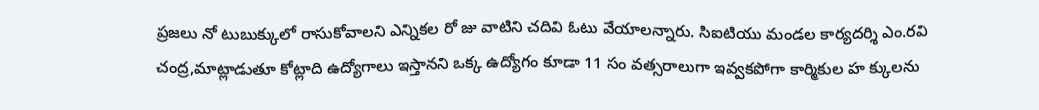ప్రజలు నో టుబుక్కులో రాసుకోవాలని ఎన్నికల రో జు వాటిని చదివి ఓటు వేయాలన్నారు. సిఐటియు మండల కార్యదర్శి ఎం.రవి చంద్ర,మాట్లాడుతూ కోట్లాది ఉద్యోగాలు ఇస్తానని ఒక్క ఉద్యోగం కూడా 11 సం వత్సరాలుగా ఇవ్వకపోగా కార్మికుల హ క్కులను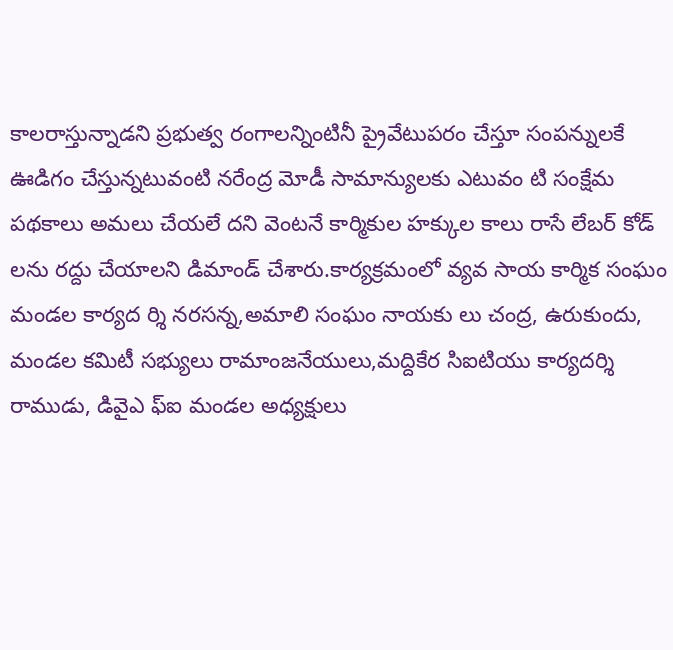కాలరాస్తున్నాడని ప్రభుత్వ రంగాలన్నింటినీ ప్రైవేటుపరం చేస్తూ సంపన్నులకే ఊడిగం చేస్తున్నటువంటి నరేంద్ర మోడీ సామాన్యులకు ఎటువం టి సంక్షేమ పథకాలు అమలు చేయలే దని వెంటనే కార్మికుల హక్కుల కాలు రాసే లేబర్ కోడ్ లను రద్దు చేయాలని డిమాండ్ చేశారు.కార్యక్రమంలో వ్యవ సాయ కార్మిక సంఘం మండల కార్యద ర్శి నరసన్న,అమాలి సంఘం నాయకు లు చంద్ర, ఉరుకుందు, మండల కమిటీ సభ్యులు రామాంజనేయులు,మద్దికేర సిఐటియు కార్యదర్శి రాముడు, డివైఎ ఫ్ఐ మండల అధ్యక్షులు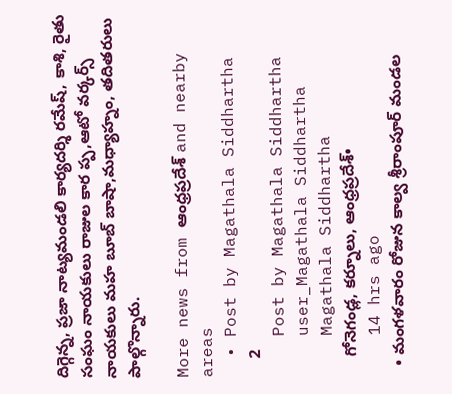దిగ్గెన్న, ప్రజా నాట్యమండలి కార్యదర్శి రమేష్, కాశి, రైతు సంఘం నాయకులు రాజుల కార ప్ప,ఆటో వర్కర్స్ నాయకులు మహ బూబ్ బాషా,మధ్యాహ్నం, తదితరులు పాల్గొన్నారు.

More news from ఆంధ్రప్రదేశ్ and nearby areas
  • Post by Magathala Siddhartha
    2
    Post by Magathala Siddhartha
    user_Magathala Siddhartha
    Magathala Siddhartha
    గోనెగండ్ల, కర్నూలు, ఆంధ్రప్రదేశ్•
    14 hrs ago
  • మంగళవారం రోజున కాల్వ శ్రీరాంపూర్ మండల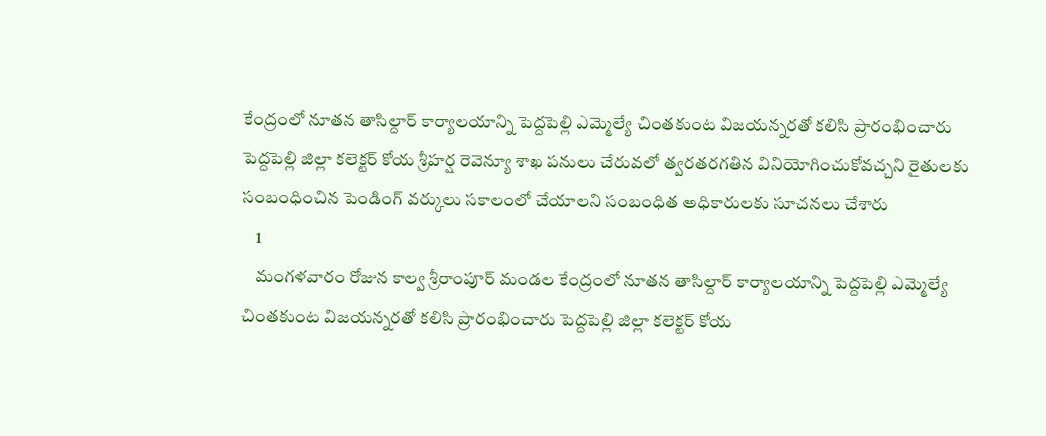కేంద్రంలో నూతన తాసిల్దార్ కార్యాలయాన్ని పెద్దపెల్లి ఎమ్మెల్యే చింతకుంట విజయన్నరతో కలిసి ప్రారంభించారు పెద్దపెల్లి జిల్లా కలెక్టర్ కోయ శ్రీహర్ష రెవెన్యూ శాఖ పనులు చేరువలో త్వరతరగతిన వినియోగించుకోవచ్చని రైతులకు సంబంధించిన పెండింగ్ వర్కులు సకాలంలో చేయాలని సంబంధిత అధికారులకు సూచనలు చేశారు
    1
    మంగళవారం రోజున కాల్వ శ్రీరాంపూర్ మండల కేంద్రంలో నూతన తాసిల్దార్ కార్యాలయాన్ని పెద్దపెల్లి ఎమ్మెల్యే చింతకుంట విజయన్నరతో కలిసి ప్రారంభించారు పెద్దపెల్లి జిల్లా కలెక్టర్ కోయ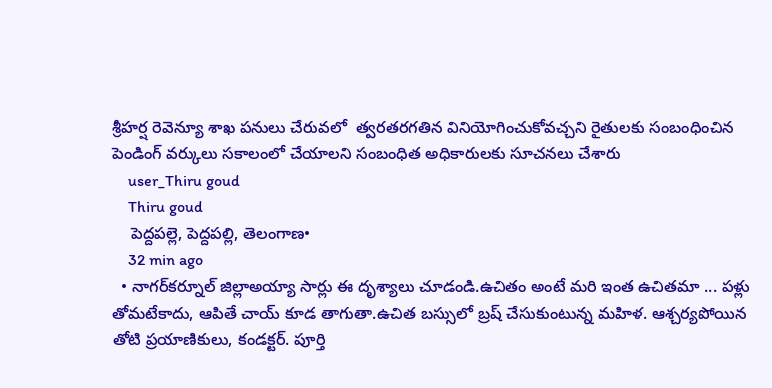శ్రీహర్ష రెవెన్యూ శాఖ పనులు చేరువలో  త్వరతరగతిన వినియోగించుకోవచ్చని రైతులకు సంబంధించిన పెండింగ్ వర్కులు సకాలంలో చేయాలని సంబంధిత అధికారులకు సూచనలు చేశారు
    user_Thiru goud
    Thiru goud
    పెద్దపల్లె, పెద్దపల్లి, తెలంగాణ•
    32 min ago
  • నాగర్‌కర్నూల్‌ జిల్లాఅయ్యా సార్లు ఈ దృశ్యాలు చూడండి.ఉచితం అంటే మరి ఇంత ఉచితమా ... పళ్లు తోమటేకాదు, ఆపితే చాయ్ కూడ తాగుతా.ఉచిత బ‌స్సులో బ్ర‌ష్ చేసుకుంటున్న మ‌హిళ‌. ఆశ్చ‌ర్య‌పోయిన తోటి ప్ర‌యాణికులు, కండ‌క్ట‌ర్. పూర్తి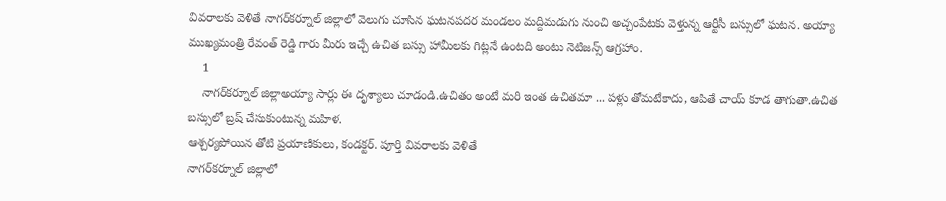వివరాలకు వెళితే నాగర్‌కర్నూల్‌ జిల్లాలో వెలుగు చూసిన ఘ‌ట‌న‌పదర మండలం మద్దిమడుగు నుంచి అచ్చంపేటకు వెళ్తున్న ఆర్టీసీ బస్సులో ఘటన. అయ్యా ముఖ్యమంత్రి రేవంత్ రెడ్డి గారు మీరు ఇచ్చే ఉచిత బస్సు హామీలకు గిట్లనే ఉంటది అంటు నెటిజన్స్ ఆగ్రహాం.
    1
    నాగర్‌కర్నూల్‌ జిల్లాఅయ్యా సార్లు ఈ దృశ్యాలు చూడండి.ఉచితం అంటే మరి ఇంత ఉచితమా ... పళ్లు తోమటేకాదు, ఆపితే చాయ్ కూడ తాగుతా.ఉచిత బ‌స్సులో బ్ర‌ష్ చేసుకుంటున్న మ‌హిళ‌.
ఆశ్చ‌ర్య‌పోయిన తోటి ప్ర‌యాణికులు, కండ‌క్ట‌ర్. పూర్తి వివరాలకు వెళితే
నాగర్‌కర్నూల్‌ జిల్లాలో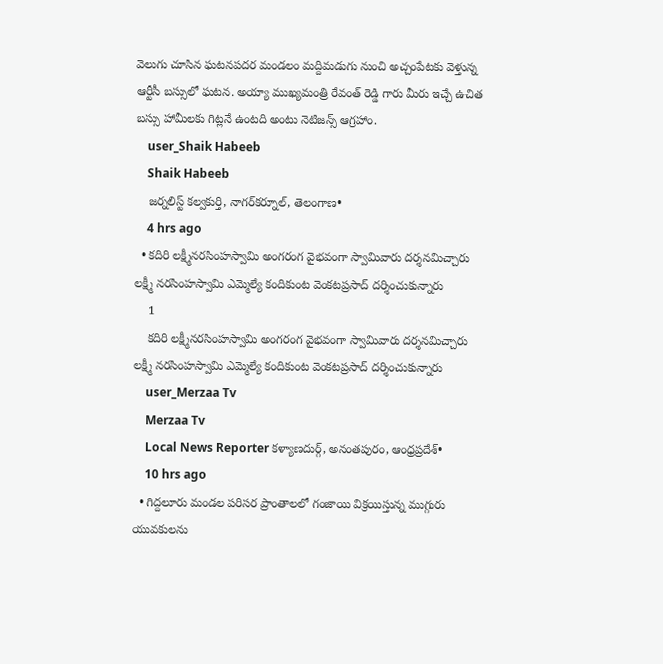వెలుగు చూసిన ఘ‌ట‌న‌పదర మండలం మద్దిమడుగు నుంచి అచ్చంపేటకు వెళ్తున్న ఆర్టీసీ బస్సులో ఘటన. అయ్యా ముఖ్యమంత్రి రేవంత్ రెడ్డి గారు మీరు ఇచ్చే ఉచిత బస్సు హామీలకు గిట్లనే ఉంటది అంటు నెటిజన్స్ ఆగ్రహాం.
    user_Shaik Habeeb
    Shaik Habeeb
    జర్నలిస్ట్ కల్వకుర్తి, నాగర్‌కర్నూల్, తెలంగాణ•
    4 hrs ago
  • కదిరి లక్ష్మీనరసింహస్వామి అంగరంగ వైభవంగా స్వామివారు దర్శనమిచ్చారు లక్ష్మీ నరసింహస్వామి ఎమ్మెల్యే కందికుంట వెంకటప్రసాద్ దర్శించుకున్నారు
    1
    కదిరి లక్ష్మీనరసింహస్వామి అంగరంగ వైభవంగా స్వామివారు దర్శనమిచ్చారు లక్ష్మీ నరసింహస్వామి ఎమ్మెల్యే కందికుంట వెంకటప్రసాద్ దర్శించుకున్నారు
    user_Merzaa Tv
    Merzaa Tv
    Local News Reporter కళ్యాణదుర్గ్, అనంతపురం, ఆంధ్రప్రదేశ్•
    10 hrs ago
  • గిద్దలూరు మండల పరిసర ప్రాంతాలలో గంజాయి విక్రయిస్తున్న ముగ్గురు యువకులను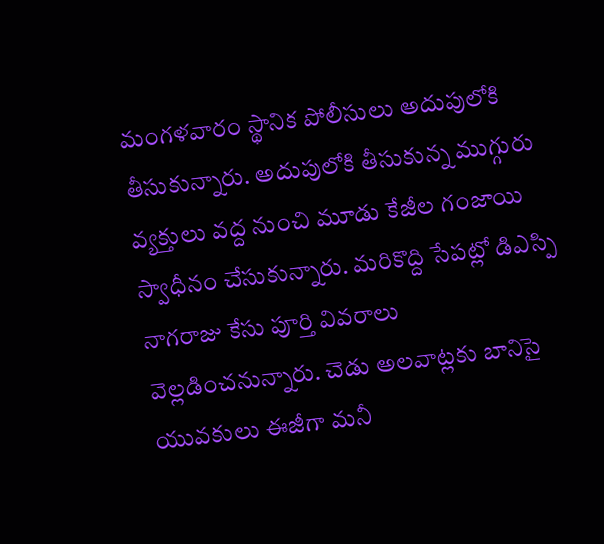మంగళవారం స్థానిక పోలీసులు అదుపులోకి తీసుకున్నారు. అదుపులోకి తీసుకున్న ముగ్గురు వ్యక్తులు వద్ద నుంచి మూడు కేజీల గంజాయి స్వాధీనం చేసుకున్నారు. మరికొద్ది సేపట్లో డిఎస్పి నాగరాజు కేసు పూర్తి వివరాలు వెల్లడించనున్నారు. చెడు అలవాట్లకు బానిసై యువకులు ఈజీగా మనీ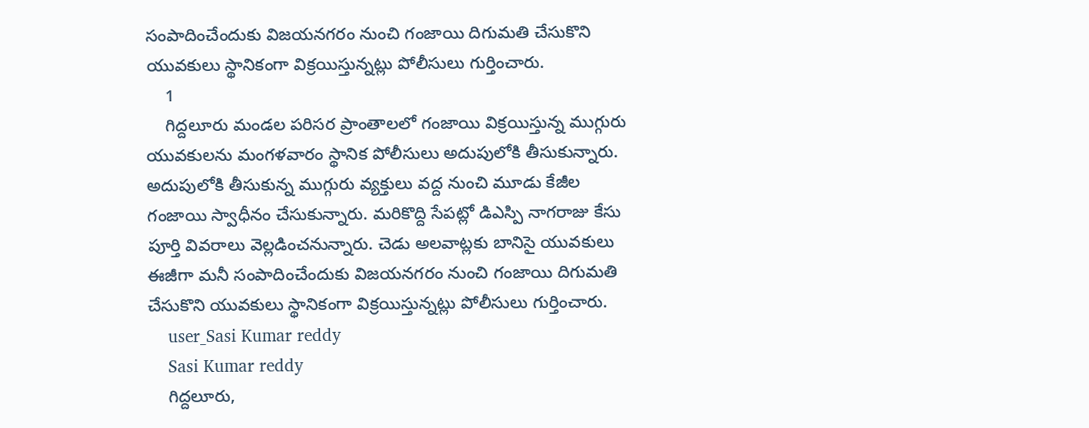సంపాదించేందుకు విజయనగరం నుంచి గంజాయి దిగుమతి చేసుకొని యువకులు స్థానికంగా విక్రయిస్తున్నట్లు పోలీసులు గుర్తించారు.
    1
    గిద్దలూరు మండల పరిసర ప్రాంతాలలో గంజాయి విక్రయిస్తున్న ముగ్గురు యువకులను మంగళవారం స్థానిక పోలీసులు అదుపులోకి తీసుకున్నారు. అదుపులోకి తీసుకున్న ముగ్గురు వ్యక్తులు వద్ద నుంచి మూడు కేజీల గంజాయి స్వాధీనం చేసుకున్నారు. మరికొద్ది సేపట్లో డిఎస్పి నాగరాజు కేసు పూర్తి వివరాలు వెల్లడించనున్నారు. చెడు అలవాట్లకు బానిసై యువకులు ఈజీగా మనీ సంపాదించేందుకు విజయనగరం నుంచి గంజాయి దిగుమతి చేసుకొని యువకులు స్థానికంగా విక్రయిస్తున్నట్లు పోలీసులు గుర్తించారు.
    user_Sasi Kumar reddy
    Sasi Kumar reddy
    గిద్దలూరు,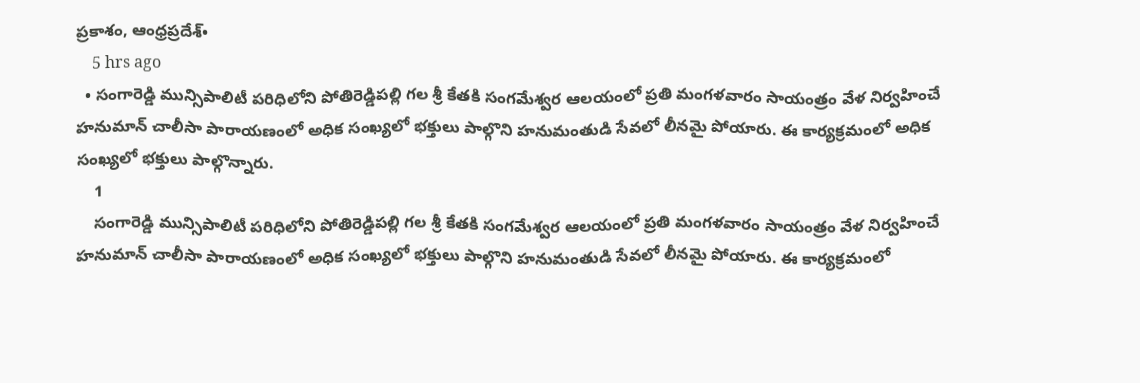ప్రకాశం, ఆంధ్రప్రదేశ్•
    5 hrs ago
  • సంగారెడ్డి మున్సిపాలిటీ పరిధిలోని పోతిరెడ్డిపల్లి గల శ్రీ కేతకి సంగమేశ్వర ఆలయంలో ప్రతి మంగళవారం సాయంత్రం వేళ నిర్వహించే హనుమాన్ చాలీసా పారాయణంలో అధిక సంఖ్యలో భక్తులు పాల్గొని హనుమంతుడి సేవలో లీనమై పోయారు. ఈ కార్యక్రమంలో అధిక సంఖ్యలో భక్తులు పాల్గొన్నారు.
    1
    సంగారెడ్డి మున్సిపాలిటీ పరిధిలోని పోతిరెడ్డిపల్లి గల శ్రీ కేతకి సంగమేశ్వర ఆలయంలో ప్రతి మంగళవారం సాయంత్రం వేళ నిర్వహించే హనుమాన్ చాలీసా పారాయణంలో అధిక సంఖ్యలో భక్తులు పాల్గొని హనుమంతుడి సేవలో లీనమై పోయారు. ఈ కార్యక్రమంలో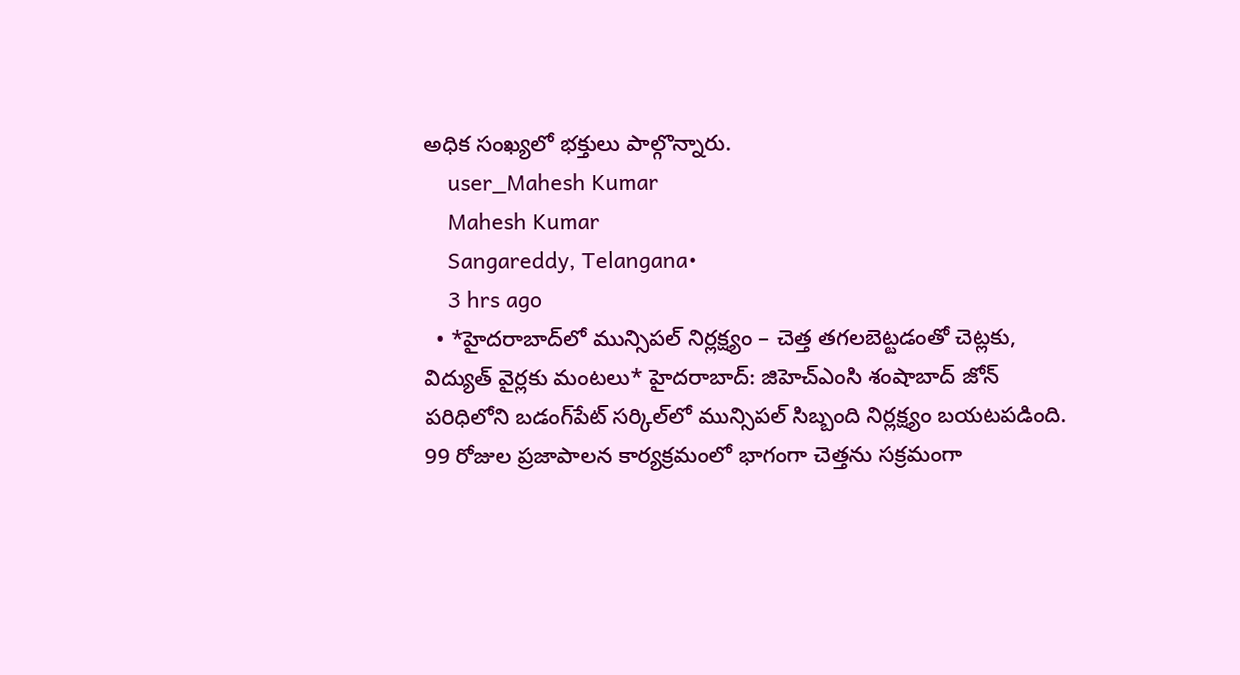అధిక సంఖ్యలో భక్తులు పాల్గొన్నారు.
    user_Mahesh Kumar
    Mahesh Kumar
    Sangareddy, Telangana•
    3 hrs ago
  • *హైదరాబాద్‌లో మున్సిపల్ నిర్లక్ష్యం – చెత్త తగలబెట్టడంతో చెట్లకు, విద్యుత్ వైర్లకు మంటలు* హైదరాబాద్: జిహెచ్ఎంసి శంషాబాద్ జోన్ పరిధిలోని బడంగ్‌పేట్ సర్కిల్‌లో మున్సిపల్ సిబ్బంది నిర్లక్ష్యం బయటపడింది. 99 రోజుల ప్రజాపాలన కార్యక్రమంలో భాగంగా చెత్తను సక్రమంగా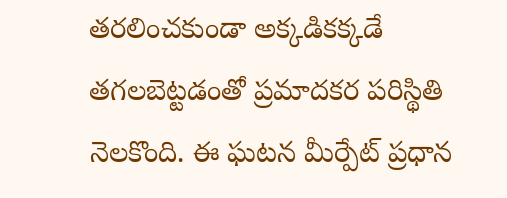తరలించకుండా అక్కడికక్కడే తగలబెట్టడంతో ప్రమాదకర పరిస్థితి నెలకొంది. ఈ ఘటన మీర్పేట్ ప్రధాన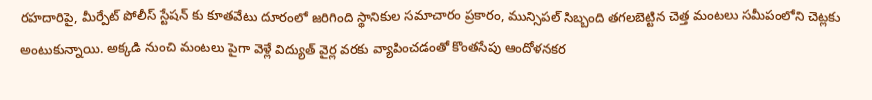రహదారిపై, మీర్పేట్ పోలీస్ స్టేషన్ కు కూతవేటు దూరంలో జరిగింది స్థానికుల సమాచారం ప్రకారం, మున్సిపల్ సిబ్బంది తగలబెట్టిన చెత్త మంటలు సమీపంలోని చెట్లకు అంటుకున్నాయి. అక్కడి నుంచి మంటలు పైగా వెళ్లే విద్యుత్ వైర్ల వరకు వ్యాపించడంతో కొంతసేపు ఆందోళనకర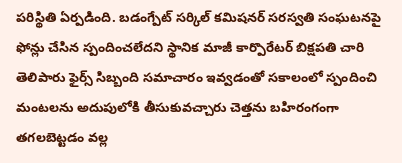పరిస్థితి ఏర్పడింది. బడంగ్పేట్ సర్కిల్ కమిషనర్ సరస్వతి సంఘటనపై ఫోన్లు చేసిన స్పందించలేదని స్థానిక మాజీ కార్పొరేటర్ బిక్షపతి చారి తెలిపారు ఫైర్స్ సిబ్బంది సమాచారం ఇవ్వడంతో సకాలంలో స్పందించి మంటలను అదుపులోకి తీసుకువచ్చారు చెత్తను బహిరంగంగా తగలబెట్టడం వల్ల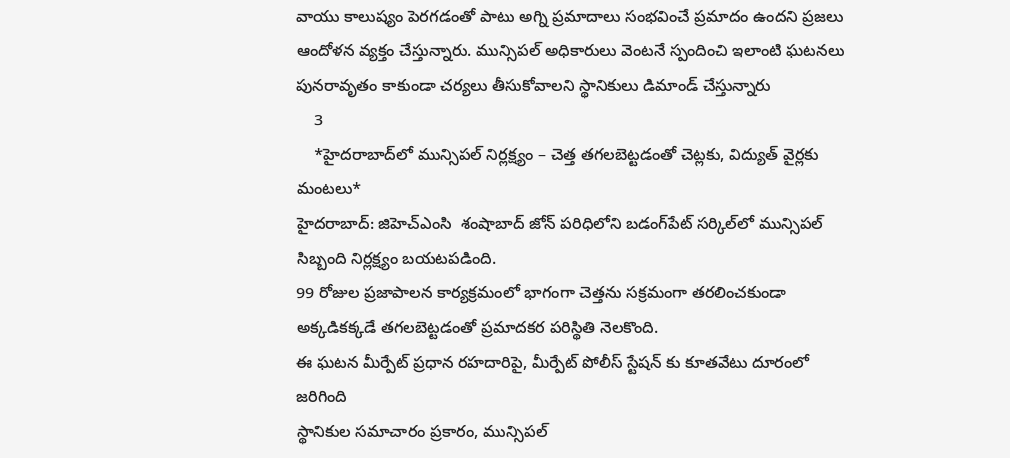వాయు కాలుష్యం పెరగడంతో పాటు అగ్ని ప్రమాదాలు సంభవించే ప్రమాదం ఉందని ప్రజలు ఆందోళన వ్యక్తం చేస్తున్నారు. మున్సిపల్ అధికారులు వెంటనే స్పందించి ఇలాంటి ఘటనలు పునరావృతం కాకుండా చర్యలు తీసుకోవాలని స్థానికులు డిమాండ్ చేస్తున్నారు
    3
    *హైదరాబాద్‌లో మున్సిపల్ నిర్లక్ష్యం – చెత్త తగలబెట్టడంతో చెట్లకు, విద్యుత్ వైర్లకు మంటలు*
హైదరాబాద్: జిహెచ్ఎంసి  శంషాబాద్ జోన్ పరిధిలోని బడంగ్‌పేట్ సర్కిల్‌లో మున్సిపల్ సిబ్బంది నిర్లక్ష్యం బయటపడింది.
99 రోజుల ప్రజాపాలన కార్యక్రమంలో భాగంగా చెత్తను సక్రమంగా తరలించకుండా అక్కడికక్కడే తగలబెట్టడంతో ప్రమాదకర పరిస్థితి నెలకొంది.
ఈ ఘటన మీర్పేట్ ప్రధాన రహదారిపై, మీర్పేట్ పోలీస్ స్టేషన్ కు కూతవేటు దూరంలో జరిగింది
స్థానికుల సమాచారం ప్రకారం, మున్సిపల్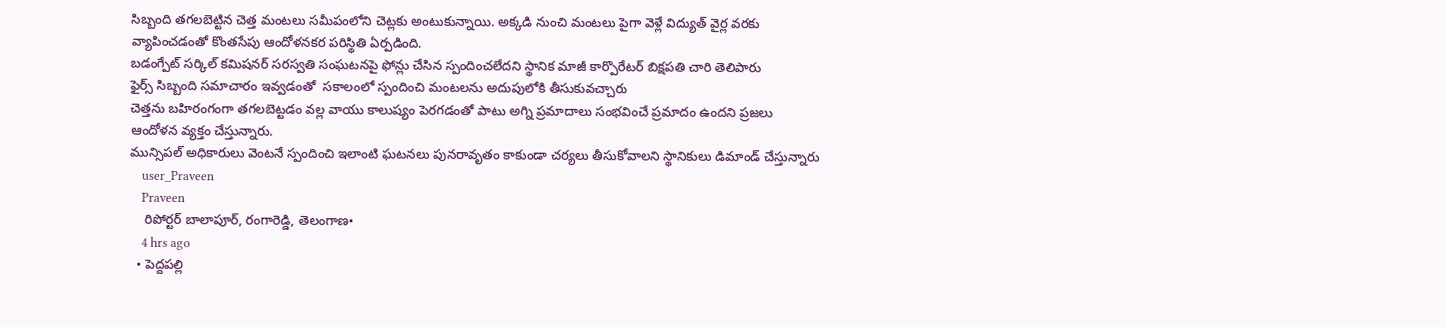సిబ్బంది తగలబెట్టిన చెత్త మంటలు సమీపంలోని చెట్లకు అంటుకున్నాయి. అక్కడి నుంచి మంటలు పైగా వెళ్లే విద్యుత్ వైర్ల వరకు వ్యాపించడంతో కొంతసేపు ఆందోళనకర పరిస్థితి ఏర్పడింది.
బడంగ్పేట్ సర్కిల్ కమిషనర్ సరస్వతి సంఘటనపై ఫోన్లు చేసిన స్పందించలేదని స్థానిక మాజీ కార్పొరేటర్ బిక్షపతి చారి తెలిపారు
ఫైర్స్ సిబ్బంది సమాచారం ఇవ్వడంతో  సకాలంలో స్పందించి మంటలను అదుపులోకి తీసుకువచ్చారు
చెత్తను బహిరంగంగా తగలబెట్టడం వల్ల వాయు కాలుష్యం పెరగడంతో పాటు అగ్ని ప్రమాదాలు సంభవించే ప్రమాదం ఉందని ప్రజలు
ఆందోళన వ్యక్తం చేస్తున్నారు.
మున్సిపల్ అధికారులు వెంటనే స్పందించి ఇలాంటి ఘటనలు పునరావృతం కాకుండా చర్యలు తీసుకోవాలని స్థానికులు డిమాండ్ చేస్తున్నారు
    user_Praveen
    Praveen
    రిపోర్టర్ బాలాపూర్, రంగారెడ్డి, తెలంగాణ•
    4 hrs ago
  • పెద్దపల్లి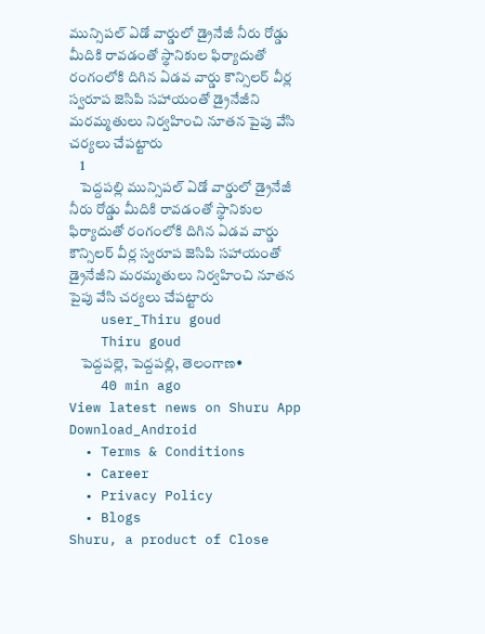మున్సిపల్ ఏడో వార్డులో డ్రైనేజీ నీరు రోడ్డు మీదికి రావడంతో స్థానికుల ఫిర్యాదుతో రంగంలోకి దిగిన ఏడవ వార్డు కౌన్సిలర్ వీర్ల స్వరూప జెసిపి సహాయంతో డ్రైనేజీని మరమ్మతులు నిర్వహించి నూతన పైపు వేసి చర్యలు చేపట్టారు
    1
    పెద్దపల్లి మున్సిపల్ ఏడో వార్డులో డ్రైనేజీ నీరు రోడ్డు మీదికి రావడంతో స్థానికుల ఫిర్యాదుతో రంగంలోకి దిగిన ఏడవ వార్డు కౌన్సిలర్ వీర్ల స్వరూప జెసిపి సహాయంతో డ్రైనేజీని మరమ్మతులు నిర్వహించి నూతన పైపు వేసి చర్యలు చేపట్టారు
    user_Thiru goud
    Thiru goud
    పెద్దపల్లె, పెద్దపల్లి, తెలంగాణ•
    40 min ago
View latest news on Shuru App
Download_Android
  • Terms & Conditions
  • Career
  • Privacy Policy
  • Blogs
Shuru, a product of Close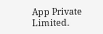App Private Limited.